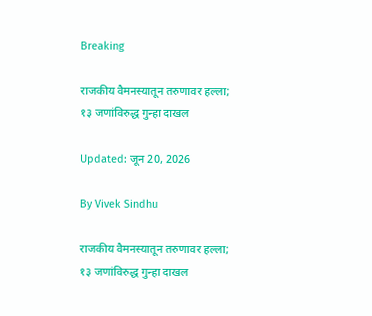Breaking

राजकीय वैमनस्यातून तरुणावर हल्ला; १३ जणांविरुद्ध गुन्हा दाखल

Updated: जून 20, 2026

By Vivek Sindhu

राजकीय वैमनस्यातून तरुणावर हल्ला; १३ जणांविरुद्ध गुन्हा दाखल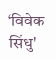‘विवेक सिंधु'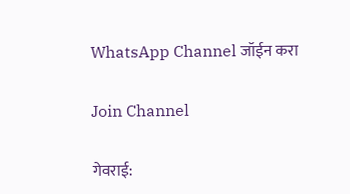WhatsApp Channel जॉईन करा

Join Channel

गेवराई: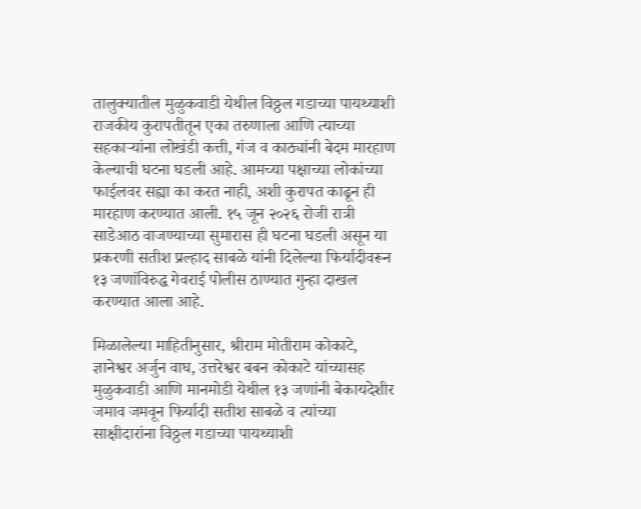तालुक्यातील मुळुकवाडी येथील विठ्ठल गडाच्या पायथ्याशी राजकीय कुरापतीतून एका तरुणाला आणि त्याच्या सहकाऱ्यांना लोखंडी कत्ती, गंज व काठ्यांनी बेदम मारहाण केल्याची घटना घडली आहे. आमच्या पक्षाच्या लोकांच्या फाईलवर सह्या का करत नाही, अशी कुरापत काढून ही मारहाण करण्यात आली. १५ जून २०२६ रोजी रात्री साडेआठ वाजण्याच्या सुमारास ही घटना घडली असून या प्रकरणी सतीश प्रल्हाद साबळे यांनी दिलेल्या फिर्यादीवरून १३ जणांविरुद्ध गेवराई पोलीस ठाण्यात गुन्हा दाखल करण्यात आला आहे.

मिळालेल्या माहितीनुसार, श्रीराम मोतीराम कोकाटे, ज्ञानेश्वर अर्जुन वाघ, उत्तरेश्वर बबन कोकाटे यांच्यासह मुळुकवाडी आणि मानमोडी येथील १३ जणांनी बेकायदेशीर जमाव जमवून फिर्यादी सतीश साबळे व त्यांच्या साक्षीदारांना विठ्ठल गडाच्या पायथ्याशी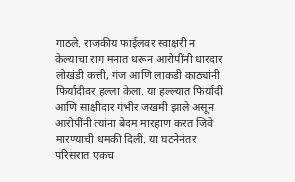गाठले. राजकीय फाईलवर स्वाक्षरी न केल्याचा राग मनात धरून आरोपींनी धारदार लोखंडी कत्ती, गंज आणि लाकडी काठ्यांनी फिर्यादीवर हल्ला केला. या हल्ल्यात फिर्यादी आणि साक्षीदार गंभीर जखमी झाले असून आरोपींनी त्यांना बेदम मारहाण करत जिवे मारण्याची धमकी दिली. या घटनेनंतर परिसरात एकच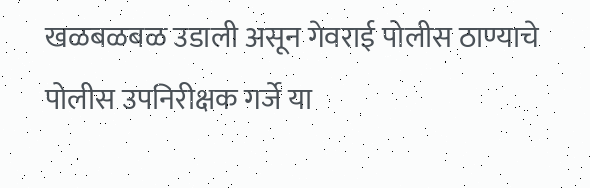खळबळबळ उडाली असून गेवराई पोलीस ठाण्याचे पोलीस उपनिरीक्षक गर्जे या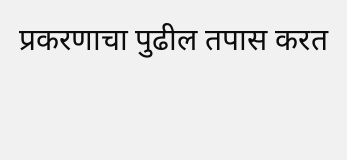प्रकरणाचा पुढील तपास करत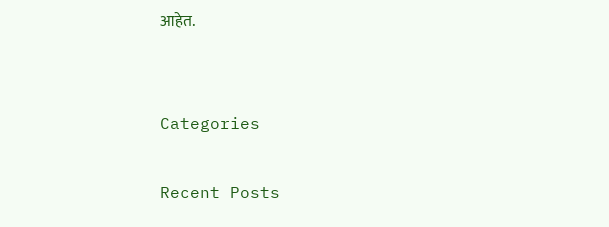आहेत.


Categories

Recent Posts